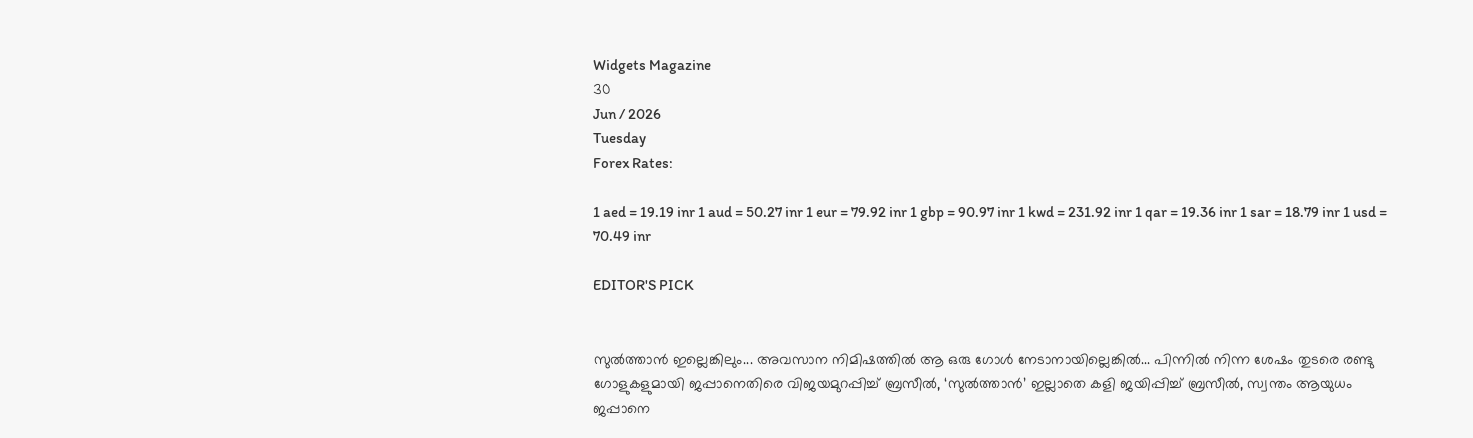Widgets Magazine
30
Jun / 2026
Tuesday
Forex Rates:

1 aed = 19.19 inr 1 aud = 50.27 inr 1 eur = 79.92 inr 1 gbp = 90.97 inr 1 kwd = 231.92 inr 1 qar = 19.36 inr 1 sar = 18.79 inr 1 usd = 70.49 inr

EDITOR'S PICK


സുൽത്താൻ ഇല്ലെങ്കിലും... അവസാന നിമിഷത്തിൽ ആ ഒരു ഗോൾ നേടാനായില്ലെങ്കിൽ... പിന്നിൽ നിന്ന ശേഷം തുടരെ രണ്ടു ഗോളുകളുമായി ജപ്പാനെതിരെ വിജയമുറപ്പിച്ച് ബ്രസീൽ, ‘സുൽത്താൻ’ ഇല്ലാതെ കളി ജയിപ്പിച്ച് ബ്രസീൽ, സ്വന്തം ആയുധം ജപ്പാനെ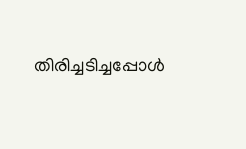തിരിച്ചടിച്ചപ്പോൾ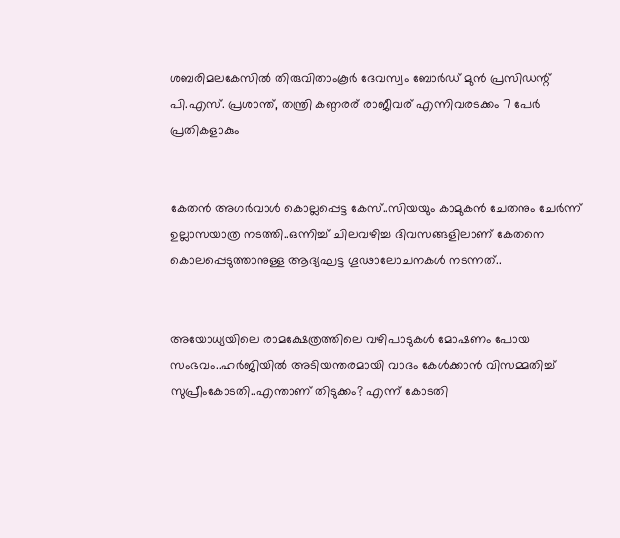ശബരിമലകേസിൽ തിരുവിതാംകൂർ ദേവസ്വം ബോർഡ് മുൻ പ്രസിഡന്റ് പി.എസ്. പ്രശാന്ത്, തന്ത്രി കണ്ഠരര് രാജീവര് എന്നിവരടക്കം 7 പേർ പ്രതികളാകും


കേതന്‍ അഗര്‍വാള്‍ കൊല്ലപ്പെട്ട കേസ്..സിയയും കാമുകന്‍ ചേതനും ചേർന്ന് ഉല്ലാസയാത്ര നടത്തി..ഒന്നിച്ച് ചിലവഴിച്ച ദിവസങ്ങളിലാണ് കേതനെ കൊലപ്പെടുത്താനുള്ള ആദ്യഘട്ട ഗൂഢാലോചനകള്‍ നടന്നത്..


അയോധ്യയിലെ രാമക്ഷേത്രത്തിലെ വഴിപാടുകൾ മോഷണം പോയ സംഭവം..ഹർജിയിൽ അടിയന്തരമായി വാദം കേൾക്കാൻ വിസമ്മതിച്ച് സുപ്രീംകോടതി..എന്താണ് തിടുക്കം? എന്ന് കോടതി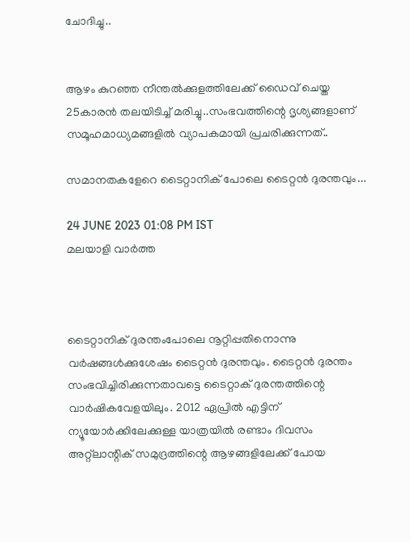ചോദിച്ചു..


ആഴം കുറഞ്ഞ നീന്തല്‍ക്കുളത്തിലേക്ക് ഡൈവ് ചെയ്ത 25കാരന്‍ തലയിടിച്ച് മരിച്ചു..സംഭവത്തിന്റെ ദൃശ്യങ്ങളാണ് സമൂഹമാധ്യമങ്ങളില്‍ വ്യാപകമായി പ്രചരിക്കുന്നത്..

സമാനതകളേറെ ടൈറ്റാനിക് പോലെ ടൈറ്റന്‍ ദുരന്തവും...

24 JUNE 2023 01:08 PM IST
മലയാളി വാര്‍ത്ത



ടൈറ്റാനിക് ദുരന്തംപോലെ നൂറ്റിപ്പതിനൊന്നു വര്‍ഷങ്ങള്‍ക്കുശേഷം ടൈറ്റന്‍ ദുരന്തവും. ടൈറ്റന്‍ ദുരന്തം സംഭവിച്ചിരിക്കുന്നതാവട്ടെ ടൈറ്റാക് ദുരന്തത്തിന്റെ വാര്‍ഷികവേളയിലും. 2012 ഏപ്രില്‍ എട്ടിന് ന്യൂയോര്‍ക്കിലേക്കുള്ള യാത്രയില്‍ രണ്ടാം ദിവസം അറ്റ്‌ലാന്റിക് സമുദ്രത്തിന്റെ ആഴങ്ങളിലേക്ക് പോയ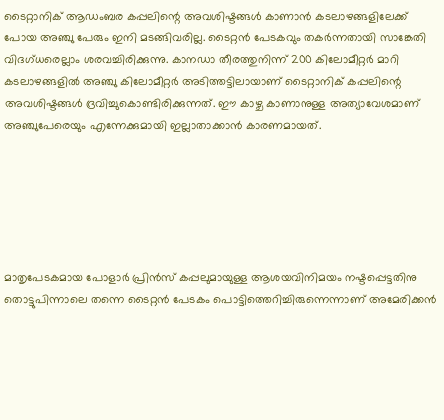ടൈറ്റാനിക് ആഡംബര കപ്പലിന്റെ അവശിഷ്ടങ്ങള്‍ കാണാന്‍ കടലാഴങ്ങളിലേക്ക് പോയ അഞ്ചു പേരും ഇനി മടങ്ങിവരില്ല. ടൈറ്റന്‍ പേടകവും തകര്‍ന്നതായി സാങ്കേതി വിദഗ്ധരെല്ലാം ശരവച്ചിരിക്കുന്നു. കാനഡാ തീരത്തുനിന്ന് 200 കിലോമീറ്റര്‍ മാറി കടലാഴങ്ങളില്‍ അഞ്ചു കിലോമീറ്റര്‍ അടിത്തട്ടിലായാണ് ടൈറ്റാനിക് കപ്പലിന്റെ അവശിഷ്ടങ്ങള്‍ ദ്രവിച്ചുകൊണ്ടിരിക്കുന്നത്. ഈ കാഴ്ച കാണാനുള്ള അത്യാവേശമാണ് അഞ്ചുപേരെയും എന്നേക്കുമായി ഇല്ലാതാക്കാന്‍ കാരണമായത്.






മാതൃപേടകമായ പോളാര്‍ പ്രിന്‍സ് കപ്പലുമായുള്ള ആശയവിനിമയം നഷ്ടപ്പെട്ടതിനു തൊട്ടുപിന്നാലെ തന്നെ ടൈറ്റന്‍ പേടകം പൊട്ടിത്തെറിച്ചിരുന്നെന്നാണ് അമേരിക്കന്‍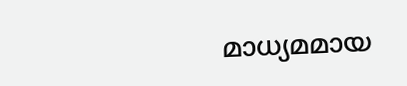മാധ്യമമായ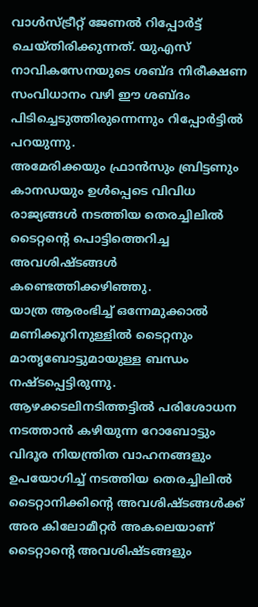വാള്‍സ്ട്രീറ്റ് ജേണല്‍ റിപ്പോര്‍ട്ട് ചെയ്തിരിക്കുന്നത്. യുഎസ് നാവികസേനയുടെ ശബ്ദ നിരീക്ഷണ സംവിധാനം വഴി ഈ ശബ്ദം പിടിച്ചെടുത്തിരുന്നെന്നും റിപ്പോര്‍ട്ടില്‍ പറയുന്നു.
അമേരിക്കയും ഫ്രാന്‍സും ബ്രിട്ടണും കാനഡയും ഉള്‍പ്പെടെ വിവിധ രാജ്യങ്ങള്‍ നടത്തിയ തെരച്ചിലില്‍ ടൈറ്റന്റെ പൊട്ടിത്തെറിച്ച അവശിഷ്ടങ്ങള്‍ കണ്ടെത്തിക്കഴിഞ്ഞു.
യാത്ര ആരംഭിച്ച് ഒന്നേമുക്കാല്‍ മണിക്കൂറിനുള്ളില്‍ ടൈറ്റനും മാതൃബോട്ടുമായുള്ള ബന്ധം നഷ്ടപ്പെട്ടിരുന്നു. ആഴക്കടലിനടിത്തട്ടില്‍ പരിശോധന നടത്താന്‍ കഴിയുന്ന റോബോട്ടും വിദൂര നിയന്ത്രിത വാഹനങ്ങളും ഉപയോഗിച്ച് നടത്തിയ തെരച്ചിലില്‍ ടൈറ്റാനിക്കിന്റെ അവശിഷ്ടങ്ങള്‍ക്ക് അര കിലോമീറ്റര്‍ അകലെയാണ് ടൈറ്റാന്റെ അവശിഷ്ടങ്ങളും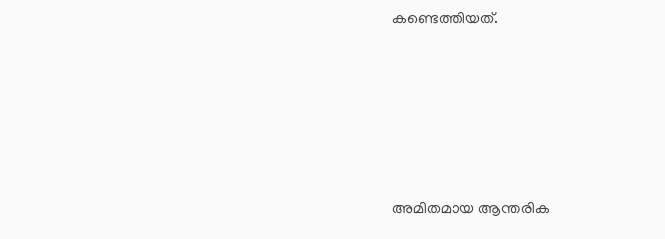കണ്ടെത്തിയത്.






അമിതമായ ആന്തരിക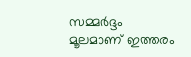സമ്മര്‍ദ്ദം മൂലമാണ് ഇത്തരം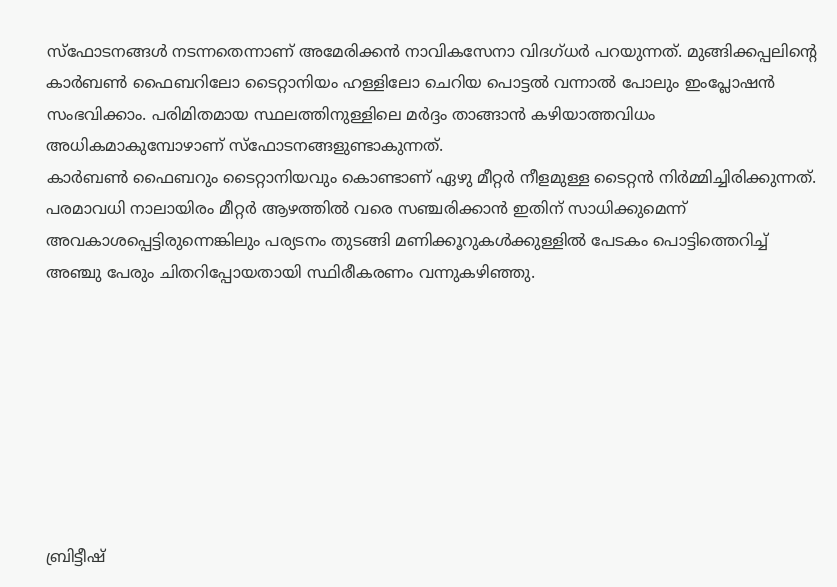സ്‌ഫോടനങ്ങള്‍ നടന്നതെന്നാണ് അമേരിക്കന്‍ നാവികസേനാ വിദഗ്ധര്‍ പറയുന്നത്. മുങ്ങിക്കപ്പലിന്റെ കാര്‍ബണ്‍ ഫൈബറിലോ ടൈറ്റാനിയം ഹള്ളിലോ ചെറിയ പൊട്ടല്‍ വന്നാല്‍ പോലും ഇംപ്ലോഷന്‍ സംഭവിക്കാം. പരിമിതമായ സ്ഥലത്തിനുള്ളിലെ മര്‍ദ്ദം താങ്ങാന്‍ കഴിയാത്തവിധം അധികമാകുമ്പോഴാണ് സ്‌ഫോടനങ്ങളുണ്ടാകുന്നത്.
കാര്‍ബണ്‍ ഫൈബറും ടൈറ്റാനിയവും കൊണ്ടാണ് ഏഴു മീറ്റര്‍ നീളമുള്ള ടൈറ്റന്‍ നിര്‍മ്മിച്ചിരിക്കുന്നത്. പരമാവധി നാലായിരം മീറ്റര്‍ ആഴത്തില്‍ വരെ സഞ്ചരിക്കാന്‍ ഇതിന് സാധിക്കുമെന്ന് അവകാശപ്പെട്ടിരുന്നെങ്കിലും പര്യടനം തുടങ്ങി മണിക്കൂറുകള്‍ക്കുള്ളില്‍ പേടകം പൊട്ടിത്തെറിച്ച് അഞ്ചു പേരും ചിതറിപ്പോയതായി സ്ഥിരീകരണം വന്നുകഴിഞ്ഞു.








ബ്രിട്ടീഷ്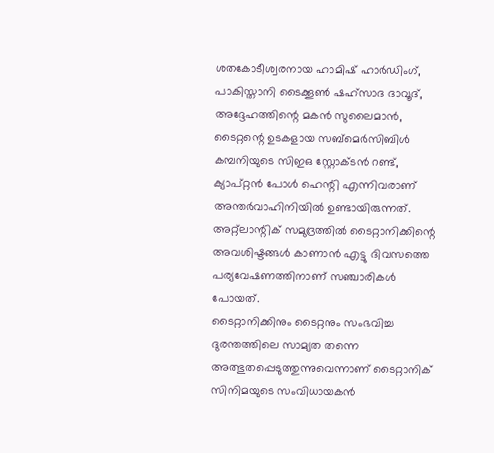ശതകോടീശ്വരനായ ഹാമിഷ് ഹാര്‍ഡിംഗ്, പാകിസ്താനി ടൈക്കൂണ്‍ ഷഹ്‌സാദ ദാവൂദ്, അദ്ദേഹത്തിന്റെ മകന്‍ സുലൈമാന്‍, ടൈറ്റന്റെ ഉടകളായ സബ്‌മെര്‍സിബിള്‍ കമ്പനിയുടെ സിഇഒ സ്റ്റോക്ടന്‍ റണ്ട്, ക്യാപ്റ്റന്‍ പോള്‍ ഹെന്റി എന്നിവരാണ് അന്തര്‍വാഹിനിയില്‍ ഉണ്ടായിരുന്നത്. അറ്റ്‌ലാന്റിക് സമുദ്രത്തില്‍ ടൈറ്റാനിക്കിന്റെ അവശിഷ്ടങ്ങള്‍ കാണാന്‍ എട്ടു ദിവസത്തെ പര്യവേഷണത്തിനാണ് സഞ്ചാരികള്‍ പോയത്.
ടൈറ്റാനിക്കിനും ടൈറ്റനും സംഭവിച്ച ദുരന്തത്തിലെ സാമ്യത തന്നെ അത്ഭുതപ്പെടുത്തുന്നുവെന്നാണ് ടൈറ്റാനിക് സിനിമയുടെ സംവിധായകന്‍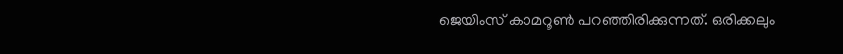ജെയിംസ് കാമറൂണ്‍ പറഞ്ഞിരിക്കുന്നത്. ഒരിക്കലും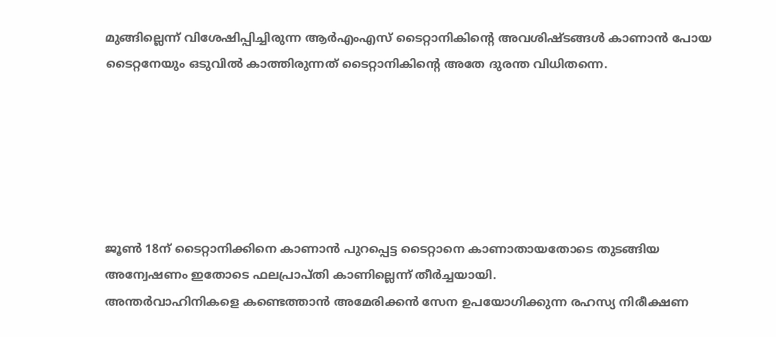മുങ്ങില്ലെന്ന് വിശേഷിപ്പിച്ചിരുന്ന ആര്‍എംഎസ് ടൈറ്റാനികിന്റെ അവശിഷ്ടങ്ങള്‍ കാണാന്‍ പോയ ടൈറ്റനേയും ഒടുവില്‍ കാത്തിരുന്നത് ടൈറ്റാനികിന്റെ അതേ ദുരന്ത വിധിതന്നെ.






ജൂണ്‍ 18ന് ടൈറ്റാനിക്കിനെ കാണാന്‍ പുറപ്പെട്ട ടൈറ്റാനെ കാണാതായതോടെ തുടങ്ങിയ അന്വേഷണം ഇതോടെ ഫലപ്രാപ്തി കാണില്ലെന്ന് തീര്‍ച്ചയായി.
അന്തര്‍വാഹിനികളെ കണ്ടെത്താന്‍ അമേരിക്കന്‍ സേന ഉപയോഗിക്കുന്ന രഹസ്യ നിരീക്ഷണ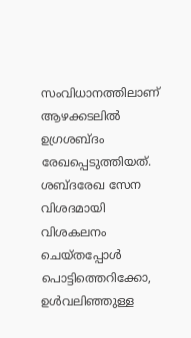സംവിധാനത്തിലാണ് ആഴക്കടലില്‍ ഉഗ്രശബ്ദം രേഖപ്പെടുത്തിയത്. ശബ്ദരേഖ സേന വിശദമായി വിശകലനം ചെയ്തപ്പോള്‍ പൊട്ടിത്തെറിക്കോ, ഉള്‍വലിഞ്ഞുള്ള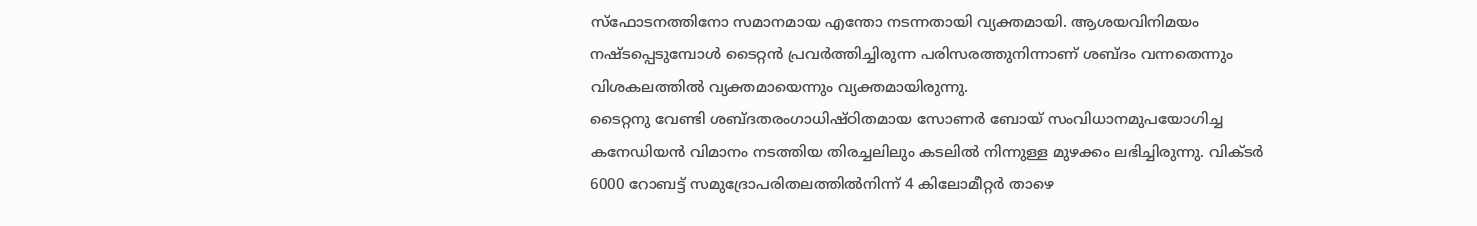സ്‌ഫോടനത്തിനോ സമാനമായ എന്തോ നടന്നതായി വ്യക്തമായി. ആശയവിനിമയം നഷ്ടപ്പെടുമ്പോള്‍ ടൈറ്റന്‍ പ്രവര്‍ത്തിച്ചിരുന്ന പരിസരത്തുനിന്നാണ് ശബ്ദം വന്നതെന്നും വിശകലത്തില്‍ വ്യക്തമായെന്നും വ്യക്തമായിരുന്നു.
ടൈറ്റനു വേണ്ടി ശബ്ദതരംഗാധിഷ്ഠിതമായ സോണര്‍ ബോയ് സംവിധാനമുപയോഗിച്ച കനേഡിയന്‍ വിമാനം നടത്തിയ തിരച്ചലിലും കടലില്‍ നിന്നുള്ള മുഴക്കം ലഭിച്ചിരുന്നു. വിക്ടര്‍ 6000 റോബട്ട് സമുദ്രോപരിതലത്തില്‍നിന്ന് 4 കിലോമീറ്റര്‍ താഴെ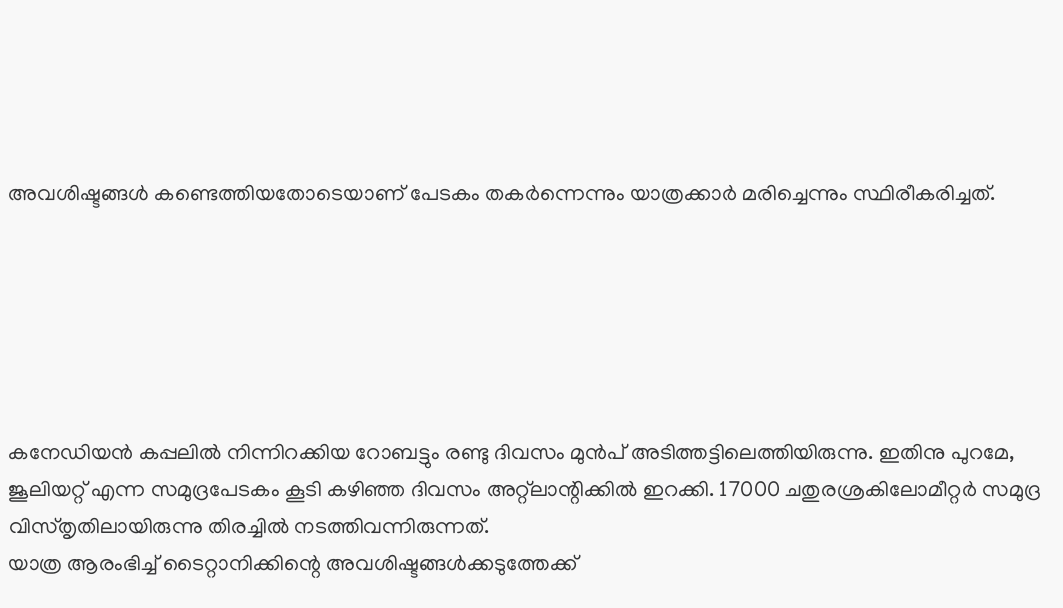അവശിഷ്ടങ്ങള്‍ കണ്ടെത്തിയതോടെയാണ് പേടകം തകര്‍ന്നെന്നും യാത്രക്കാര്‍ മരിച്ചെന്നും സ്ഥിരീകരിച്ചത്.






കനേഡിയന്‍ കപ്പലില്‍ നിന്നിറക്കിയ റോബട്ടും രണ്ടു ദിവസം മുന്‍പ് അടിത്തട്ടിലെത്തിയിരുന്നു. ഇതിനു പുറമേ, ജൂലിയറ്റ് എന്ന സമുദ്രപേടകം കൂടി കഴിഞ്ഞ ദിവസം അറ്റ്‌ലാന്റിക്കില്‍ ഇറക്കി. 17000 ചതുരശ്രകിലോമീറ്റര്‍ സമുദ്ര വിസ്തൃതിലായിരുന്നു തിരച്ചില്‍ നടത്തിവന്നിരുന്നത്.
യാത്ര ആരംഭിച്ച് ടൈറ്റാനിക്കിന്റെ അവശിഷ്ടങ്ങള്‍ക്കടുത്തേക്ക്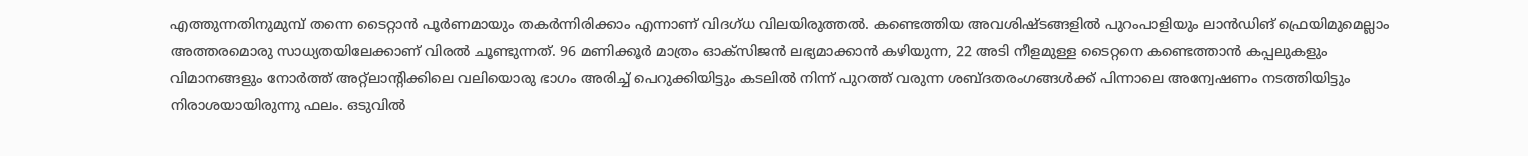എത്തുന്നതിനുമുമ്പ് തന്നെ ടൈറ്റാന്‍ പൂര്‍ണമായും തകര്‍ന്നിരിക്കാം എന്നാണ് വിദഗ്ധ വിലയിരുത്തല്‍. കണ്ടെത്തിയ അവശിഷ്ടങ്ങളില്‍ പുറംപാളിയും ലാന്‍ഡിങ് ഫ്രെയിമുമെല്ലാം അത്തരമൊരു സാധ്യതയിലേക്കാണ് വിരല്‍ ചൂണ്ടുന്നത്. 96 മണിക്കൂര്‍ മാത്രം ഓക്‌സിജന്‍ ലഭ്യമാക്കാന്‍ കഴിയുന്ന, 22 അടി നീളമുള്ള ടൈറ്റനെ കണ്ടെത്താന്‍ കപ്പലുകളും വിമാനങ്ങളും നോര്‍ത്ത് അറ്റ്‌ലാന്റിക്കിലെ വലിയൊരു ഭാഗം അരിച്ച് പെറുക്കിയിട്ടും കടലില്‍ നിന്ന് പുറത്ത് വരുന്ന ശബ്ദതരംഗങ്ങള്‍ക്ക് പിന്നാലെ അന്വേഷണം നടത്തിയിട്ടും നിരാശയായിരുന്നു ഫലം. ഒടുവില്‍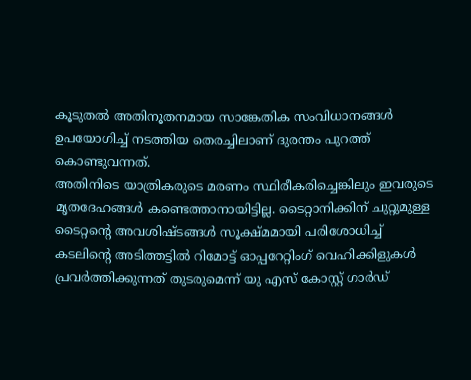കൂടുതല്‍ അതിനൂതനമായ സാങ്കേതിക സംവിധാനങ്ങള്‍ ഉപയോഗിച്ച് നടത്തിയ തെരച്ചിലാണ് ദുരന്തം പുറത്ത് കൊണ്ടുവന്നത്.
അതിനിടെ യാത്രികരുടെ മരണം സ്ഥിരീകരിച്ചെങ്കിലും ഇവരുടെ മൃതദേഹങ്ങള്‍ കണ്ടെത്താനായിട്ടില്ല. ടൈറ്റാനിക്കിന് ചുറ്റുമുള്ള ടൈറ്റന്റെ അവശിഷ്ടങ്ങള്‍ സൂക്ഷ്മമായി പരിശോധിച്ച് കടലിന്റെ അടിത്തട്ടില്‍ റിമോട്ട് ഓപ്പറേറ്റിംഗ് വെഹിക്കിളുകള്‍ പ്രവര്‍ത്തിക്കുന്നത് തുടരുമെന്ന് യു എസ് കോസ്റ്റ് ഗാര്‍ഡ്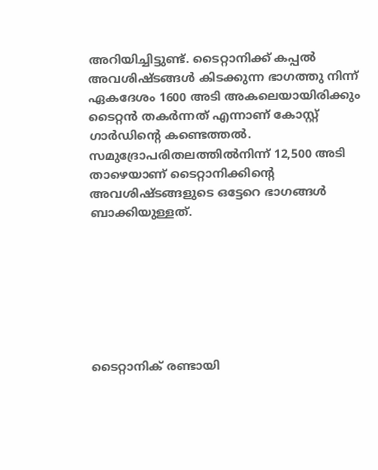അറിയിച്ചിട്ടുണ്ട്. ടൈറ്റാനിക്ക് കപ്പല്‍ അവശിഷ്ടങ്ങള്‍ കിടക്കുന്ന ഭാഗത്തു നിന്ന് ഏകദേശം 1600 അടി അകലെയായിരിക്കും ടൈറ്റന്‍ തകര്‍ന്നത് എന്നാണ് കോസ്റ്റ് ഗാര്‍ഡിന്റെ കണ്ടെത്തല്‍. സമുദ്രോപരിതലത്തില്‍നിന്ന് 12,500 അടി താഴെയാണ് ടൈറ്റാനിക്കിന്റെ അവശിഷ്ടങ്ങളുടെ ഒട്ടേറെ ഭാഗങ്ങള്‍ ബാക്കിയുള്ളത്.







ടൈറ്റാനിക് രണ്ടായി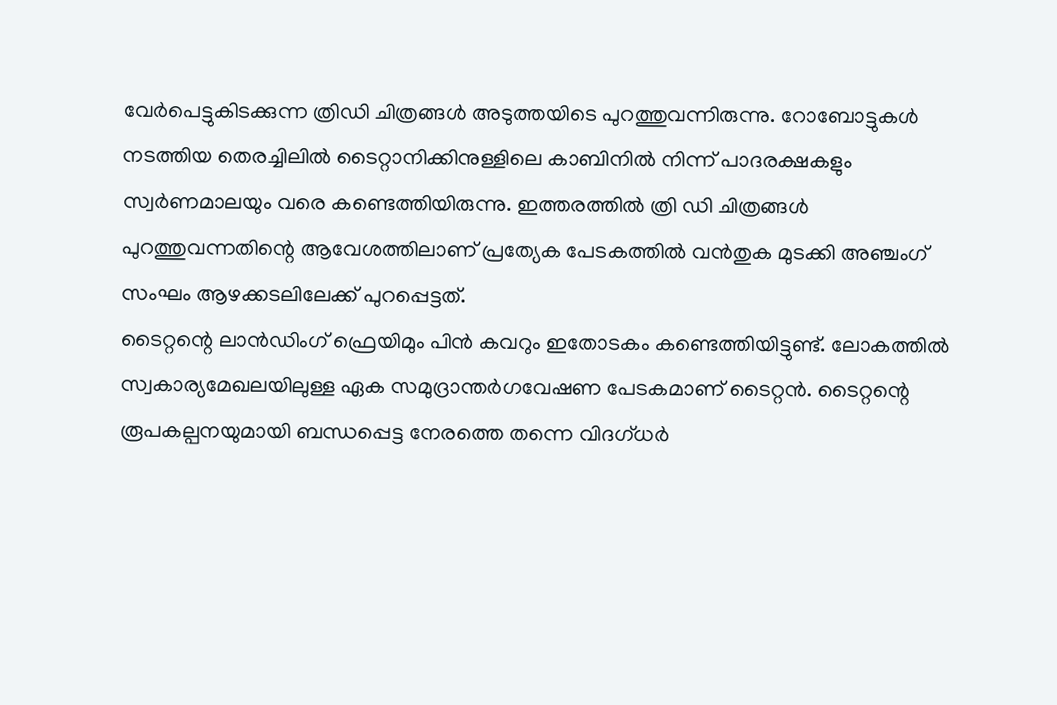വേര്‍പെട്ടുകിടക്കുന്ന ത്രിഡി ചിത്രങ്ങള്‍ അടുത്തയിടെ പുറത്തുവന്നിരുന്നു. റോബോട്ടുകള്‍ നടത്തിയ തെരച്ചിലില്‍ ടൈറ്റാനിക്കിനുള്ളിലെ കാബിനില്‍ നിന്ന് പാദരക്ഷകളും സ്വര്‍ണമാലയും വരെ കണ്ടെത്തിയിരുന്നു. ഇത്തരത്തില്‍ ത്രി ഡി ചിത്രങ്ങള്‍ പുറത്തുവന്നതിന്റെ ആവേശത്തിലാണ് പ്രത്യേക പേടകത്തില്‍ വന്‍തുക മുടക്കി അഞ്ചംഗ് സംഘം ആഴക്കടലിലേക്ക് പുറപ്പെട്ടത്.
ടൈറ്റന്റെ ലാന്‍ഡിംഗ് ഫ്രെയിമും പിന്‍ കവറും ഇതോടകം കണ്ടെത്തിയിട്ടുണ്ട്. ലോകത്തില്‍ സ്വകാര്യമേഖലയിലുള്ള ഏക സമുദ്രാന്തര്‍ഗവേഷണ പേടകമാണ് ടൈറ്റന്‍. ടൈറ്റന്റെ രൂപകല്പനയുമായി ബന്ധപ്പെട്ട നേരത്തെ തന്നെ വിദഗ്ധര്‍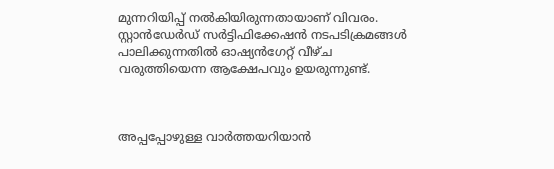മുന്നറിയിപ്പ് നല്‍കിയിരുന്നതായാണ് വിവരം. സ്റ്റാന്‍ഡേര്‍ഡ് സര്‍ട്ടിഫിക്കേഷന്‍ നടപടിക്രമങ്ങള്‍ പാലിക്കുന്നതില്‍ ഓഷ്യന്‍ഗേറ്റ് വീഴ്ച വരുത്തിയെന്ന ആക്ഷേപവും ഉയരുന്നുണ്ട്.



അപ്പപ്പോഴുള്ള വാര്‍ത്തയറിയാന്‍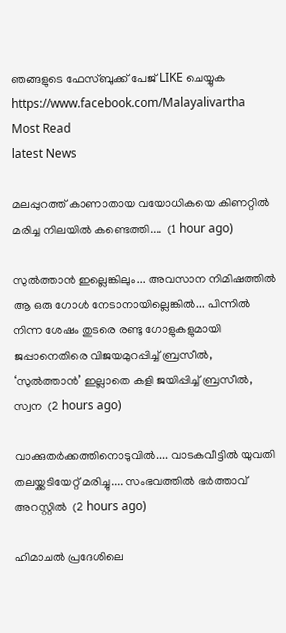ഞങ്ങളുടെ ഫേസ്‌ബുക്ക്‌ പേജ് LIKE ചെയ്യുക
https://www.facebook.com/Malayalivartha
Most Read
latest News

മലപ്പുറത്ത് കാണാതായ വയോധികയെ കിണറ്റിൽ മരിച്ച നിലയിൽ കണ്ടെത്തി....  (1 hour ago)

സുൽത്താൻ ഇല്ലെങ്കിലും... അവസാന നിമിഷത്തിൽ ആ ഒരു ഗോൾ നേടാനായില്ലെങ്കിൽ... പിന്നിൽ നിന്ന ശേഷം തുടരെ രണ്ടു ഗോളുകളുമായി ജപ്പാനെതിരെ വിജയമുറപ്പിച്ച് ബ്രസീൽ, ‘സുൽത്താൻ’ ഇല്ലാതെ കളി ജയിപ്പിച്ച് ബ്രസീൽ, സ്വന  (2 hours ago)

വാക്കുതർക്കത്തിനൊടുവിൽ.... വാടകവീട്ടിൽ യുവതി തലയ്ക്കടിയേറ്റ് മരിച്ചു.... സംഭവത്തിൽ ഭർത്താവ് അറസ്റ്റിൽ  (2 hours ago)

ഹിമാചൽ പ്രദേശിലെ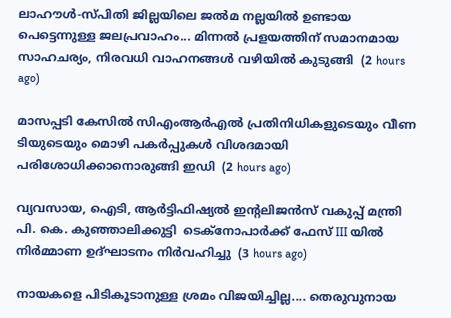ലാഹൗൾ-സ്പിതി ജില്ലയിലെ ജൽമ നല്ലയിൽ ഉണ്ടായ പെട്ടെന്നുള്ള ജലപ്രവാഹം... മിന്നൽ പ്രളയത്തിന് സമാനമായ സാഹചര്യം, നിരവധി വാഹനങ്ങൾ വഴിയിൽ കുടുങ്ങി  (2 hours ago)

മാസപ്പടി കേസിൽ സിഎംആർഎൽ പ്രതിനിധികളുടെയും വീണ ടിയുടെയും മൊഴി പകർപ്പുകൾ വിശദമായി പരിശോധിക്കാനൊരുങ്ങി ഇഡി  (2 hours ago)

വ്യവസായ, ഐടി, ആർട്ടിഫിഷ്യൽ ഇന്റലിജൻസ് വകുപ്പ് മന്ത്രി പി. കെ. കുഞ്ഞാലിക്കുട്ടി  ടെക്‌നോപാർക്ക് ഫേസ് III യിൽ നിർമ്മാണ ഉദ്ഘാടനം നിർവഹിച്ചു  (3 hours ago)

നായകളെ പിടികൂടാനുള്ള ശ്രമം വിജയിച്ചില്ല.... തെരുവുനായ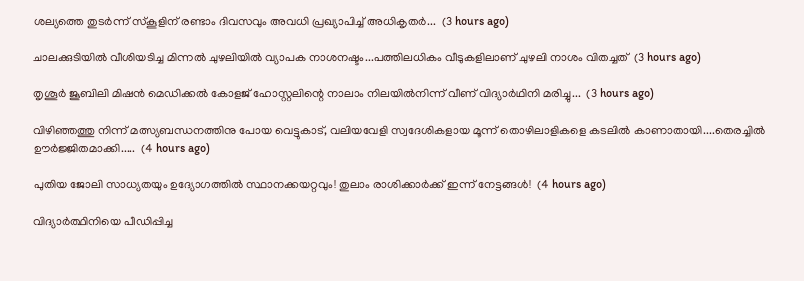ശല്യത്തെ തുടർന്ന് സ്‌കൂളിന് രണ്ടാം ദിവസവും അവധി പ്രഖ്യാപിച്ച് അധികൃതർ...  (3 hours ago)

ചാലക്കുടിയിൽ വീശിയടിച്ച മിന്നൽ ചുഴലിയിൽ വ്യാപക നാശനഷ്ടം...പത്തിലധികം വീടുകളിലാണ് ചുഴലി നാശം വിതച്ചത്  (3 hours ago)

തൃശൂർ ജൂബിലി മിഷൻ മെഡിക്കൽ കോളജ് ഹോസ്റ്റലിന്റെ നാലാം നിലയിൽനിന്ന് വീണ് വിദ്യാർഥിനി മരിച്ചു...  (3 hours ago)

വിഴിഞ്ഞത്തു നിന്ന് മത്സ്യബന്ധനത്തിനു പോയ വെട്ടുകാട്, വലിയവേളി സ്വദേശികളായ മൂന്ന് തൊഴിലാളികളെ കടലിൽ കാണാതായി....തെരച്ചിൽ ഊർജ്ജിതമാക്കി.....  (4 hours ago)

പുതിയ ജോലി സാധ്യതയും ഉദ്യോഗത്തിൽ സ്ഥാനക്കയറ്റവും! തുലാം രാശിക്കാർക്ക് ഇന്ന് നേട്ടങ്ങൾ!  (4 hours ago)

വിദ്യാർത്ഥിനിയെ പീഡിപ്പിച്ച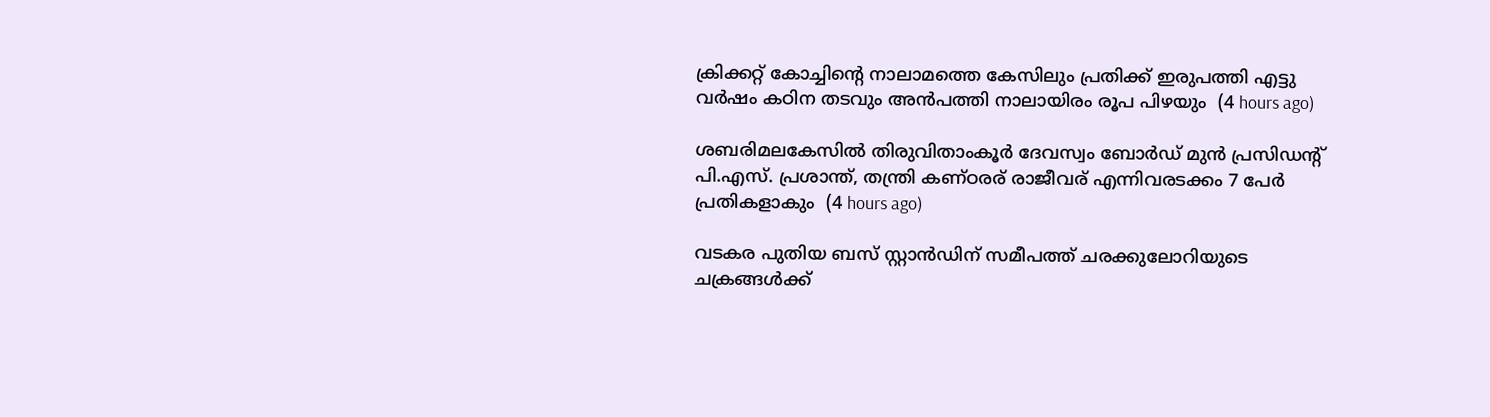ക്രിക്കറ്റ് കോച്ചിന്റെ നാലാമത്തെ കേസിലും പ്രതിക്ക് ഇരുപത്തി എട്ടു വർഷം കഠിന തടവും അൻപത്തി നാലായിരം രൂപ പിഴയും  (4 hours ago)

ശബരിമലകേസിൽ തിരുവിതാംകൂർ ദേവസ്വം ബോർഡ് മുൻ പ്രസിഡന്റ് പി.എസ്. പ്രശാന്ത്, തന്ത്രി കണ്ഠരര് രാജീവര് എന്നിവരടക്കം 7 പേർ പ്രതികളാകും  (4 hours ago)

വടകര പുതിയ ബസ് സ്റ്റാന്‍ഡിന് സമീപത്ത് ചരക്കുലോറിയുടെ ചക്രങ്ങള്‍ക്ക്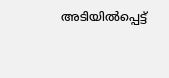അടിയില്‍പ്പെട്ട്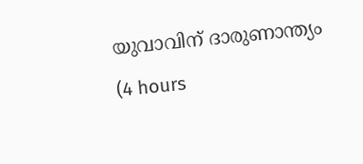യുവാവിന് ദാരുണാന്ത്യം  (4 hours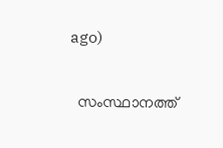ago)

  സംസ്ഥാനത്ത്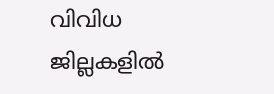വിവിധ ജില്ലകളിൽ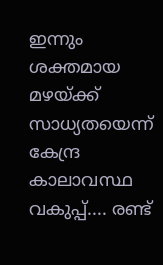ഇന്നും ശക്തമായ മഴയ്ക്ക് സാധ്യതയെന്ന് കേന്ദ്ര കാലാവസ്ഥ വകുപ്പ്.... രണ്ട്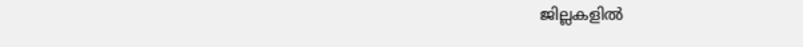ജില്ലകളിൽ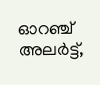ഓറഞ്ച് അലർട്ട്,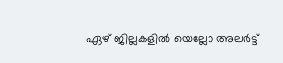ഏഴ് ജില്ലകളിൽ യെല്ലോ അലർട്ട്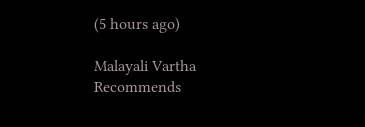(5 hours ago)

Malayali Vartha Recommends